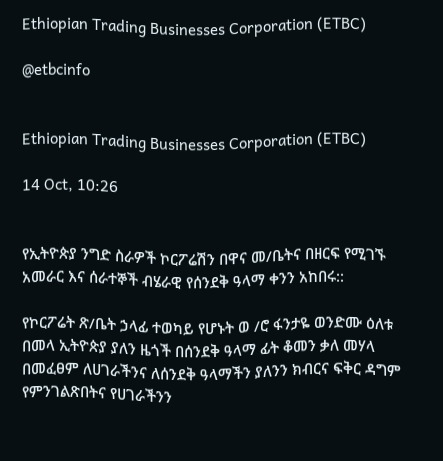Ethiopian Trading Businesses Corporation (ETBC)

@etbcinfo


Ethiopian Trading Businesses Corporation (ETBC)

14 Oct, 10:26


የኢትዮጵያ ንግድ ስራዎች ኮርፖሬሽን በዋና መ/ቤትና በዘርፍ የሚገኙ አመራር እና ሰራተኞች ብሄራዊ የሰንደቅ ዓላማ ቀንን አከበሩ::

የኮርፖሬት ጽ/ቤት ኃላፊ ተወካይ የሆኑት ወ /ሮ ፋንታዬ ወንድሙ ዕለቱ በመላ ኢትዮጵያ ያለን ዜጎች በሰንደቅ ዓላማ ፊት ቆመን ቃለ መሃላ በመፈፀም ለሀገራችንና ለሰንደቅ ዓላማችን ያለንን ክብርና ፍቅር ዳግም የምንገልጽበትና የሀገራችንን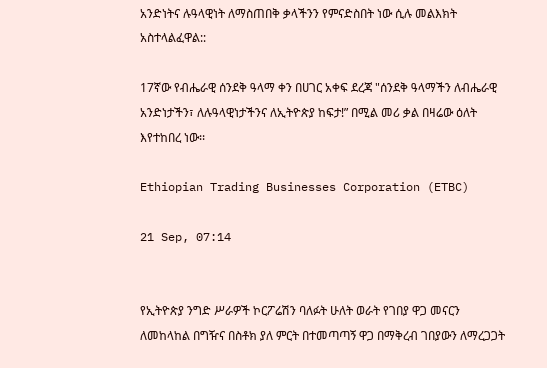አንድነትና ሉዓላዊነት ለማስጠበቅ ቃላችንን የምናድስበት ነው ሲሉ መልእክት አስተላልፈዋል::

17ኛው የብሔራዊ ሰንደቅ ዓላማ ቀን በሀገር አቀፍ ደረጃ "ሰንደቅ ዓላማችን ለብሔራዊ አንድነታችን፣ ለሉዓላዊነታችንና ለኢትዮጵያ ከፍታ!” በሚል መሪ ቃል በዛሬው ዕለት እየተከበረ ነው፡፡

Ethiopian Trading Businesses Corporation (ETBC)

21 Sep, 07:14


የኢትዮጵያ ንግድ ሥራዎች ኮርፖሬሽን ባለፉት ሁለት ወራት የገበያ ዋጋ መናርን ለመከላከል በግዥና በስቶክ ያለ ምርት በተመጣጣኝ ዋጋ በማቅረብ ገበያውን ለማረጋጋት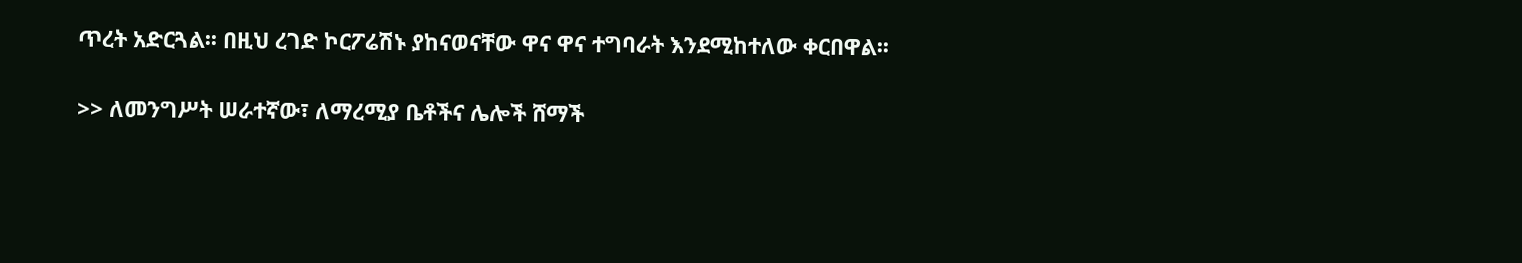ጥረት አድርጓል፡፡ በዚህ ረገድ ኮርፖሬሽኑ ያከናወናቸው ዋና ዋና ተግባራት እንደሚከተለው ቀርበዋል፡፡

>> ለመንግሥት ሠራተኛው፣ ለማረሚያ ቤቶችና ሌሎች ሸማች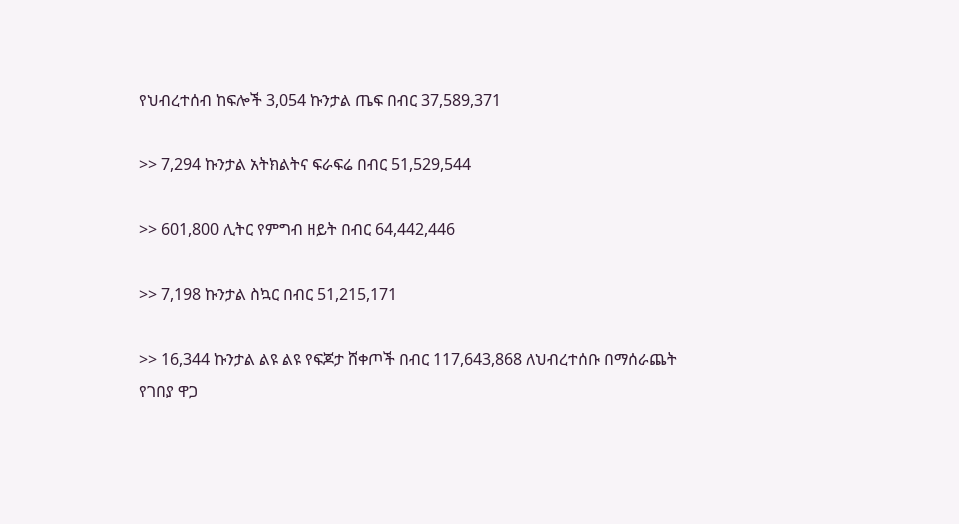የህብረተሰብ ከፍሎች 3,054 ኩንታል ጤፍ በብር 37,589,371

>> 7,294 ኩንታል አትክልትና ፍራፍሬ በብር 51,529,544

>> 601,800 ሊትር የምግብ ዘይት በብር 64,442,446

>> 7,198 ኩንታል ስኳር በብር 51,215,171

>> 16,344 ኩንታል ልዩ ልዩ የፍጆታ ሸቀጦች በብር 117,643,868 ለህብረተሰቡ በማሰራጨት የገበያ ዋጋ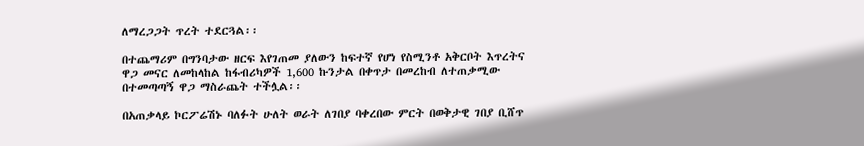ለማረጋጋት ጥረት ተደርጓል፡፡

በተጨማሪም በግንባታው ዘርፍ እየገጠመ ያለውን ከፍተኛ የሆነ የስሚንቶ አቅርቦት እጥረትና ዋጋ መናር ለመከላከል ከፋብሪካዎች 1,600 ኩንታል በቀጥታ በመረከብ ለተጠቃሚው በተመጣጣኝ ዋጋ ማስራጨት ተችሏል፡፡

በአጠቃላይ ኮርፖሬሽኑ ባለፉት ሁለት ወራት ለገበያ ባቀረበው ምርት በወቅታዊ ገበያ ቢሸጥ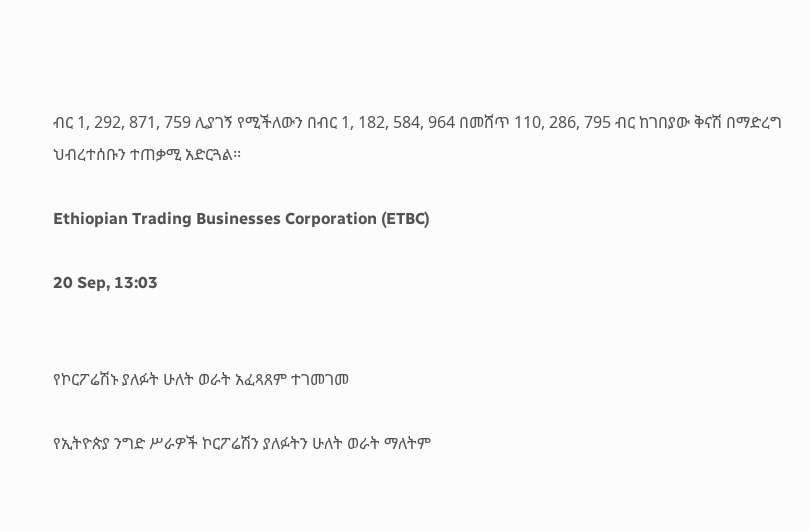ብር 1, 292, 871, 759 ሊያገኝ የሚችለውን በብር 1, 182, 584, 964 በመሸጥ 110, 286, 795 ብር ከገበያው ቅናሽ በማድረግ ህብረተሰቡን ተጠቃሚ አድርጓል፡፡

Ethiopian Trading Businesses Corporation (ETBC)

20 Sep, 13:03


የኮርፖሬሽኑ ያለፉት ሁለት ወራት አፈጻጸም ተገመገመ

የኢትዮጵያ ንግድ ሥራዎች ኮርፖሬሽን ያለፉትን ሁለት ወራት ማለትም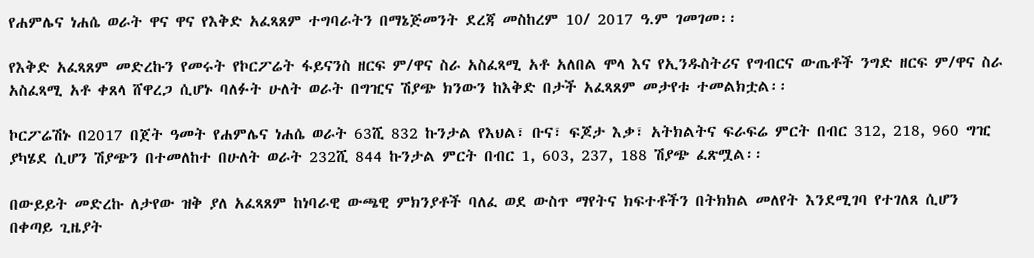የሐምሌና ነሐሴ ወራት ዋና ዋና የእቅድ አፈጻጸም ተግባራትን በማኔጅመንት ደረጃ መስከረም 10/ 2017 ዓ.ም ገመገመ፡፡

የእቅድ አፈጻጸም መድረኩን የመሩት የኮርፖሬት ፋይናንስ ዘርፍ ም/ዋና ስራ አስፈጻሚ አቶ አለበል ሞላ እና የኢንዱስትሪና የግብርና ውጤቶች ንግድ ዘርፍ ም/ዋና ስራ አስፈጻሚ አቶ ቀጸላ ሸዋረጋ ሲሆኑ ባለፉት ሁለት ወራት በግዢና ሽያጭ ክንውን ከእቅድ በታች አፈጻጸም መታየቱ ተመልክቷል፡፡

ኮርፖሬሽኑ በ2017 በጀት ዓመት የሐምሌና ነሐሴ ወራት 63ሺ 832 ኩንታል የእህል፣ ቡና፣ ፍጆታ እቃ፣ አትክልትና ፍራፍሬ ምርት በብር 312, 218, 960 ግዢ ያካሄደ ሲሆን ሽያጭን በተመለከተ በሁለት ወራት 232ሺ 844 ኩንታል ምርት በብር 1, 603, 237, 188 ሽያጭ ፈጽሟል፡፡

በውይይት መድረኩ ለታየው ዝቅ ያለ አፈጻጸም ከነባራዊ ውጫዊ ምክንያቶች ባለፈ ወደ ውስጥ ማየትና ክፍተቶችን በትክክል መለየት እንደሚገባ የተገለጸ ሲሆን በቀጣይ ጊዜያት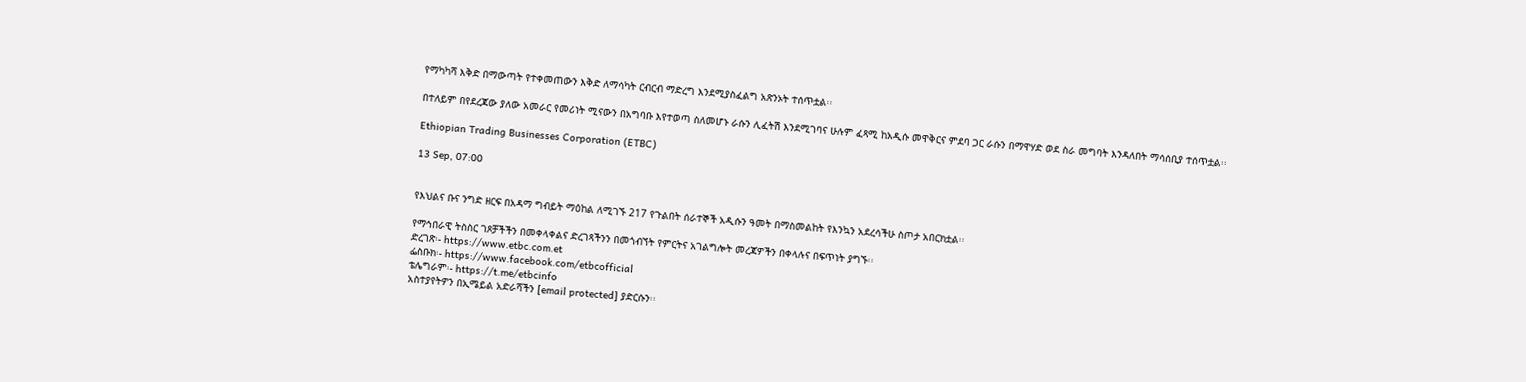የማካካሻ እቅድ በማውጣት የተቀመጠውን እቅድ ለማሳካት ርብርብ ማድረግ እንደሚያስፈልግ አጽንኦት ተሰጥቷል፡፡

በተለይም በየደረጃው ያለው አመራር የመሪነት ሚናውን በአግባቡ እየተወጣ ስለመሆኑ ራሱን ሊፈትሽ እንደሚገባና ሁሉም ፈጻሚ ከአዲሱ መዋቅርና ምደባ ጋር ራሱን በማዋሃድ ወደ ስራ መግባት እንዳለበት ማሳሰቢያ ተሰጥቷል፡፡

Ethiopian Trading Businesses Corporation (ETBC)

13 Sep, 07:00


የእህልና ቡና ንግድ ዘርፍ በአዳማ ግብይት ማዕከል ለሚገኙ 217 የጉልበት ሰራተኞች አዲሱን ዓመት በማስመልከት የእንኳን አደረሳችሁ ስጦታ አበርክቷል፡፡

የማኅበራዊ ትስስር ገጾቻችችን በመቀላቀልና ድረገጻችንን በመጎብኘት የምርትና አገልግሎት መረጃዎችን በቀላሉና በፍጥነት ያግኙ፡፡
ድረገጽ፡- https://www.etbc.com.et
ፌስቡክ፡- https://www.facebook.com/etbcofficial
ቴሌግራም፡- https://t.me/etbcinfo
አስተያየትዎን በኢሜይል አድራሻችን [email protected] ያድርሱን፡፡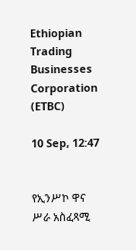Ethiopian Trading Businesses Corporation (ETBC)

10 Sep, 12:47


የኢንሥኮ ዋና ሥራ አስፈጻሚ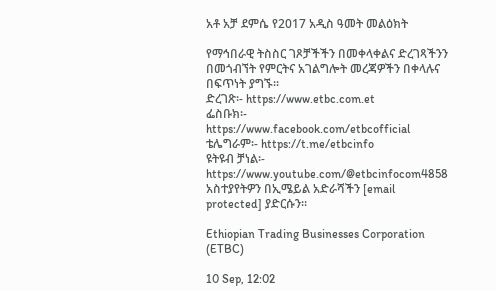አቶ አቻ ደምሴ የ2017 አዲስ ዓመት መልዕክት

የማኅበራዊ ትስስር ገጾቻችችን በመቀላቀልና ድረገጻችንን በመጎብኘት የምርትና አገልግሎት መረጃዎችን በቀላሉና በፍጥነት ያግኙ፡፡
ድረገጽ፡- https://www.etbc.com.et
ፌስቡክ፡- https://www.facebook.com/etbcofficial
ቴሌግራም፡- https://t.me/etbcinfo
ዩትዩብ ቻነል፡- https://www.youtube.com/@etbcinfocom4858
አስተያየትዎን በኢሜይል አድራሻችን [email protected] ያድርሱን፡፡

Ethiopian Trading Businesses Corporation (ETBC)

10 Sep, 12:02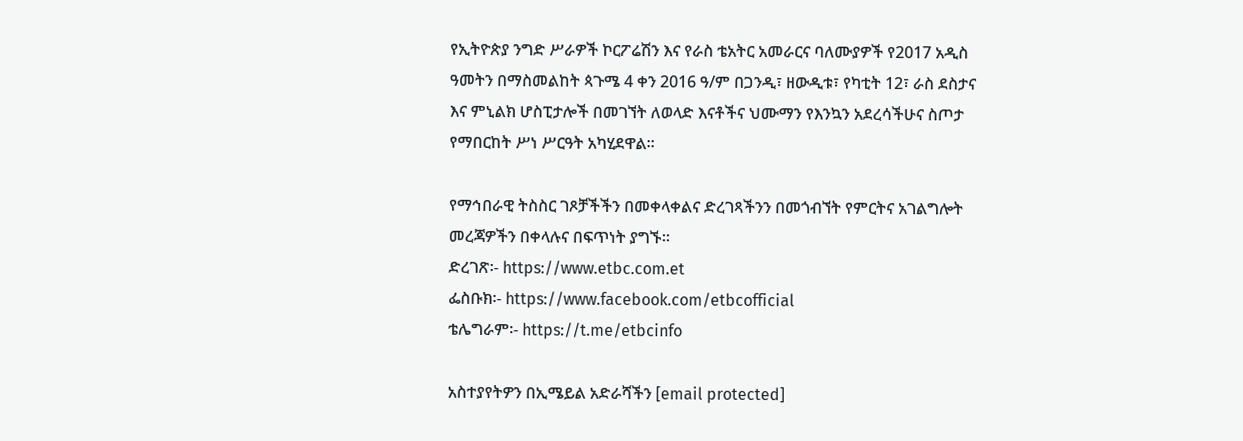የኢትዮጵያ ንግድ ሥራዎች ኮርፖሬሽን እና የራስ ቴአትር አመራርና ባለሙያዎች የ2017 አዲስ ዓመትን በማስመልከት ጳጉሜ 4 ቀን 2016 ዓ/ም በጋንዲ፣ ዘውዲቱ፣ የካቲት 12፣ ራስ ደስታና እና ምኒልክ ሆስፒታሎች በመገኘት ለወላድ እናቶችና ህሙማን የእንኳን አደረሳችሁና ስጦታ የማበርከት ሥነ ሥርዓት አካሂደዋል፡፡

የማኅበራዊ ትስስር ገጾቻችችን በመቀላቀልና ድረገጻችንን በመጎብኘት የምርትና አገልግሎት መረጃዎችን በቀላሉና በፍጥነት ያግኙ፡፡
ድረገጽ፡- https://www.etbc.com.et
ፌስቡክ፡- https://www.facebook.com/etbcofficial
ቴሌግራም፡- https://t.me/etbcinfo

አስተያየትዎን በኢሜይል አድራሻችን [email protected]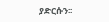ያድርሱን፡፡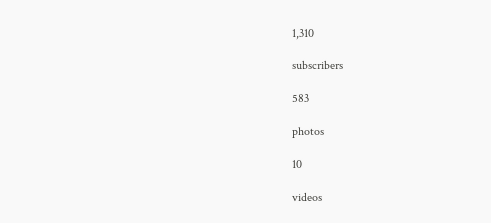1,310

subscribers

583

photos

10

videos